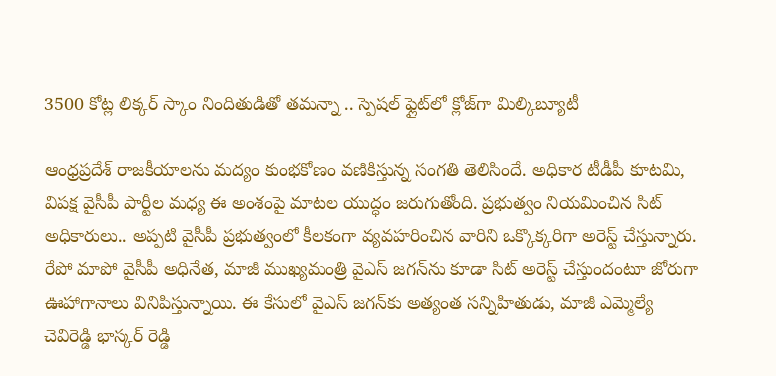3500 కోట్ల లిక్కర్ స్కాం నిందితుడితో తమన్నా .. స్పెషల్ ఫ్లైట్‌లో క్లోజ్‌గా మిల్కిబ్యూటీ

ఆంధ్రప్రదేశ్‌ రాజకీయాలను మద్యం కుంభకోణం వణికిస్తున్న సంగతి తెలిసిందే. అధికార టీడీపీ కూటమి, విపక్ష వైసీపీ పార్టీల మధ్య ఈ అంశంపై మాటల యుద్ధం జరుగుతోంది. ప్రభుత్వం నియమించిన సిట్ అధికారులు.. అప్పటి వైసీపీ ప్రభుత్వంలో కీలకంగా వ్యవహరించిన వారిని ఒక్కొక్కరిగా అరెస్ట్ చేస్తున్నారు. రేపో మాపో వైసీపీ అధినేత, మాజీ ముఖ్యమంత్రి వైఎస్ జగన్‌ను కూడా సిట్ అరెస్ట్ చేస్తుందంటూ జోరుగా ఊహాగానాలు వినిపిస్తున్నాయి. ఈ కేసులో వైఎస్ జగన్‌కు అత్యంత సన్నిహితుడు, మాజీ ఎమ్మెల్యే చెవిరెడ్డి భాస్కర్ రెడ్డి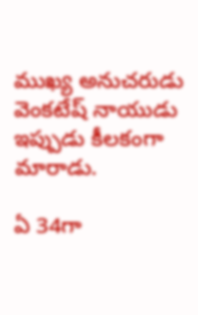ముఖ్య అనుచరుడు వెంకటేష్ నాయుడు ఇప్పుడు కీలకంగా మారాడు.

ఏ 34గా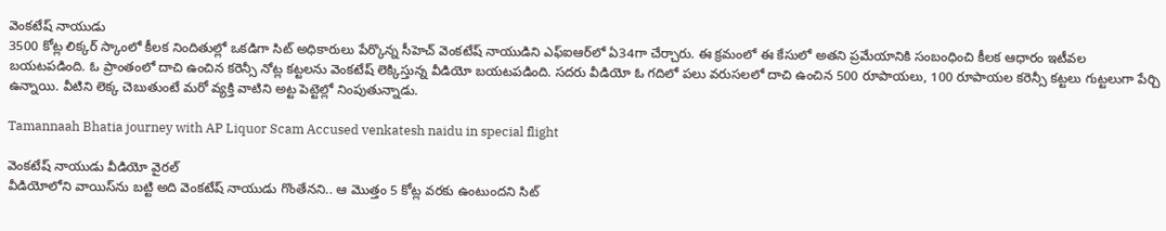వెంకటేష్ నాయుడు
3500 కోట్ల లిక్కర్ స్కాంలో కీలక నిందితుల్లో ఒకడిగా సిట్ అధికారులు పేర్కొన్న సీహెచ్ వెంకటేష్ నాయుడిని ఎఫ్ఐఆర్‌లో ఏ34గా చేర్చారు. ఈ క్రమంలో ఈ కేసులో అతని ప్రమేయానికి సంబంధించి కీలక ఆధారం ఇటీవల బయటపడింది. ఓ ప్రాంతంలో దాచి ఉంచిన కరెన్సీ నోట్ల కట్టలను వెంకటేష్ లెక్కిస్తున్న వీడియో బయటపడింది. సదరు వీడియో ఓ గదిలో పలు వరుసలలో దాచి ఉంచిన 500 రూపాయలు, 100 రూపాయల కరెన్సీ కట్టలు గుట్టలుగా పేర్చి ఉన్నాయి. వీటిని లెక్క చెబుతుంటే మరో వ్యక్తి వాటిని అట్ట పెట్టెల్లో నింపుతున్నాడు.

Tamannaah Bhatia journey with AP Liquor Scam Accused venkatesh naidu in special flight

వెంకటేష్ నాయుడు వీడియో వైరల్
వీడియోలోని వాయిస్‌ను బట్టి అది వెంకటేష్ నాయుడు గొంతేనని.. ఆ మొత్తం 5 కోట్ల వరకు ఉంటుందని సిట్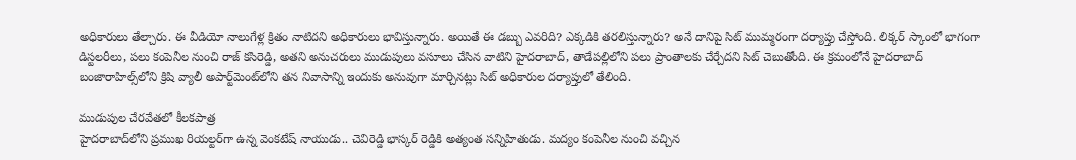అధికారులు తేల్చారు. ఈ వీడియో నాలుగేళ్ల క్రితం నాటిదని అధికారులు భావిస్తున్నారు. అయితే ఈ డబ్బు ఎవరిది? ఎక్కడికి తరలిస్తున్నారు? అనే దానిపై సిట్ ముమ్మరంగా దర్యాప్తు చేస్తోంది. లిక్కర్ స్కాంలో భాగంగా డిస్టలరీలు, పలు కంపెనీల నుంచి రాజ్ కసిరెడ్డి, అతని అనుచరులు ముడుపులు వసూలు చేసిన వాటిని హైదరాబాద్, తాడేపల్లిలోని పలు ప్రాంతాలకు చేర్చేదని సిట్ చెబుతోంది. ఈ క్రమంలోనే హైదరాబాద్‌ బంజారాహిల్స్‌లోని క్రిషి వ్యాలీ అపార్ట్‌మెంట్‌లోని తన నివాసాన్ని ఇందుకు అనువుగా మార్చినట్లు సిట్ అధికారుల దర్యాప్తులో తేలింది.

ముడుపుల చేరవేతలో కీలకపాత్ర
హైదరాబాద్‌లోని ప్రముఖ రియల్టర్‌గా ఉన్న వెంకటేష్ నాయుడు.. చెవిరెడ్డి భాస్కర్ రెడ్డికి అత్యంత సన్నిహితుడు. మద్యం కంపెనీల నుంచి వచ్చిన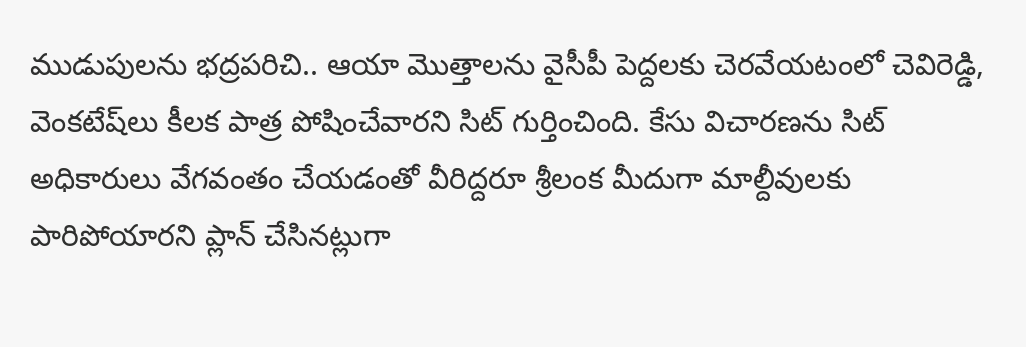ముడుపులను భద్రపరిచి.. ఆయా మొత్తాలను వైసీపీ పెద్దలకు చెరవేయటంలో చెవిరెడ్డి, వెంకటేష్‌లు కీలక పాత్ర పోషించేవారని సిట్ గుర్తించింది. కేసు విచారణను సిట్ అధికారులు వేగవంతం చేయడంతో వీరిద్దరూ శ్రీలంక మీదుగా మాల్దీవులకు పారిపోయారని ప్లాన్ చేసినట్లుగా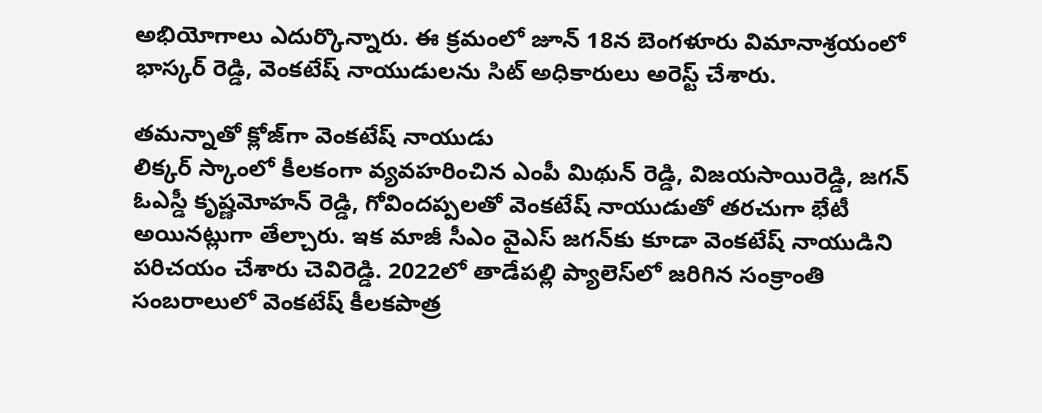అభియోగాలు ఎదుర్కొన్నారు. ఈ క్రమంలో జూన్ 18న బెంగళూరు విమానాశ్రయంలో భాస్కర్ రెడ్డి, వెంకటేష్ నాయుడులను సిట్ అధికారులు అరెస్ట్ చేశారు.

తమన్నాతో క్లోజ్‌గా వెంకటేష్ నాయుడు
లిక్కర్ స్కాంలో కీలకంగా వ్యవహరించిన ఎంపీ మిథున్ రెడ్డి, విజయసాయిరెడ్డి, జగన్ ఓఎస్డీ కృష్ణమోహన్ రెడ్డి, గోవిందప్పలతో వెంకటేష్ నాయుడుతో తరచుగా భేటీ అయినట్లుగా తేల్చారు. ఇక మాజీ సీఎం వైఎస్ జగన్‌కు కూడా వెంకటేష్ నాయుడిని పరిచయం చేశారు చెవిరెడ్డి. 2022లో తాడేపల్లి ప్యాలెస్‌లో జరిగిన సంక్రాంతి సంబరాలులో వెంకటేష్ కీలకపాత్ర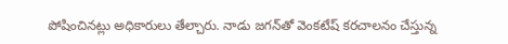పోషించినట్లు అధికారులు తేల్చారు. నాడు జగన్‌తో వెంకటేష్ కరచాలనం చేస్తున్న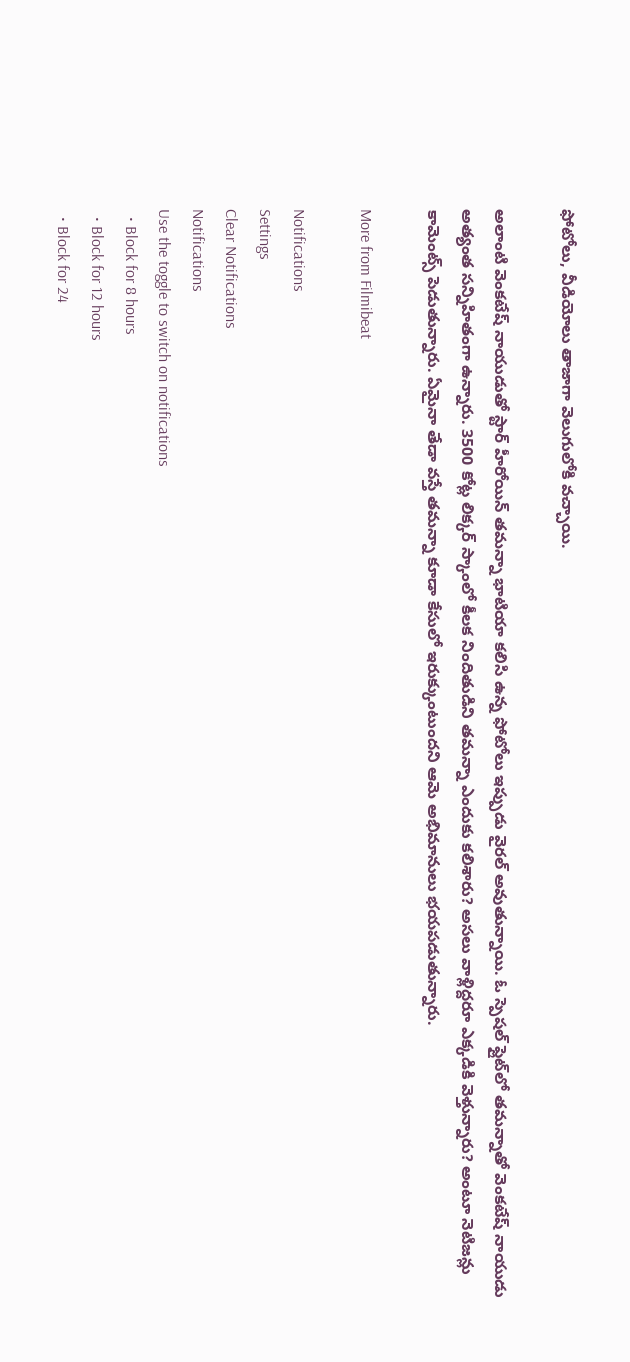ఫోటోలు, వీడియోలు తాజాగా వెలుగులోకి వచ్చాయి.

అలాంటి వెంకటేష్ నాయుడుతో స్టార్ హీరోయిన్ తమన్నా భాటియా కలిసి ఉన్న ఫోటోలు ఇప్పుడు వైరల్ అవుతున్నాయి. ఓ స్పెషల్ ఫ్లైట్‌లో తమన్నాతో వెంకటేష్ నాయుడు అత్యంత సన్నిహితంగా ఉన్నారు. 3500 కోట్ల లిక్కర్ స్కాంలో కీలక నిందితుడిని తమన్నా ఎందుకు కలిశారు? అసలు వాళ్లిద్దరూ ఎక్కడికి వెళ్తున్నారు? అంటూ నెటిజన్లు కామెంట్స్ పెడుతున్నారు. ఏమైనా తేడా వస్తే తమన్నా కూడా కేసులో ఇరుక్కుంటుందని ఆమె అభిమానులు భయపడుతున్నారు.

More from Filmibeat

Notifications
Settings
Clear Notifications
Notifications
Use the toggle to switch on notifications
  • Block for 8 hours
  • Block for 12 hours
  • Block for 24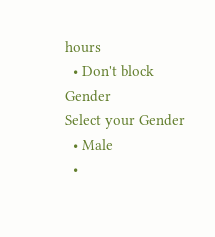hours
  • Don't block
Gender
Select your Gender
  • Male
  •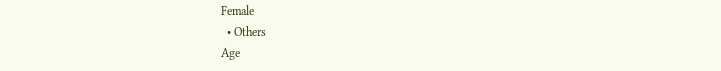Female
  • Others
Age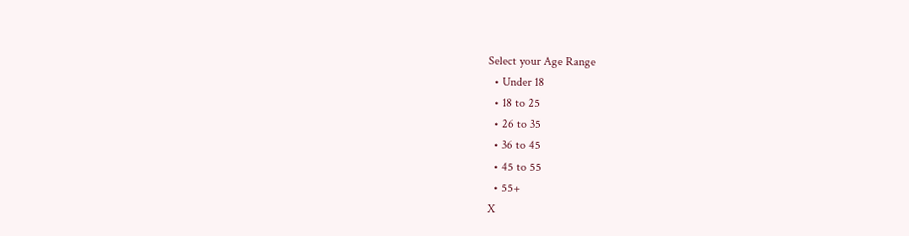Select your Age Range
  • Under 18
  • 18 to 25
  • 26 to 35
  • 36 to 45
  • 45 to 55
  • 55+
X